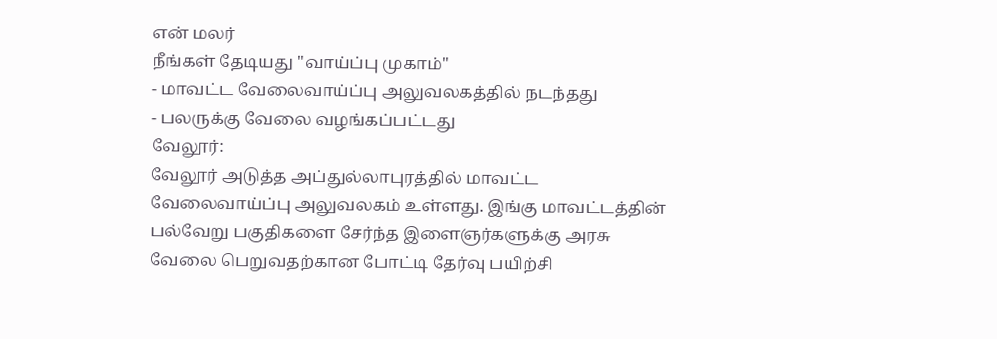என் மலர்
நீங்கள் தேடியது "வாய்ப்பு முகாம்"
- மாவட்ட வேலைவாய்ப்பு அலுவலகத்தில் நடந்தது
- பலருக்கு வேலை வழங்கப்பட்டது
வேலூர்:
வேலூர் அடுத்த அப்துல்லாபுரத்தில் மாவட்ட வேலைவாய்ப்பு அலுவலகம் உள்ளது. இங்கு மாவட்டத்தின் பல்வேறு பகுதிகளை சேர்ந்த இளைஞர்களுக்கு அரசு வேலை பெறுவதற்கான போட்டி தேர்வு பயிற்சி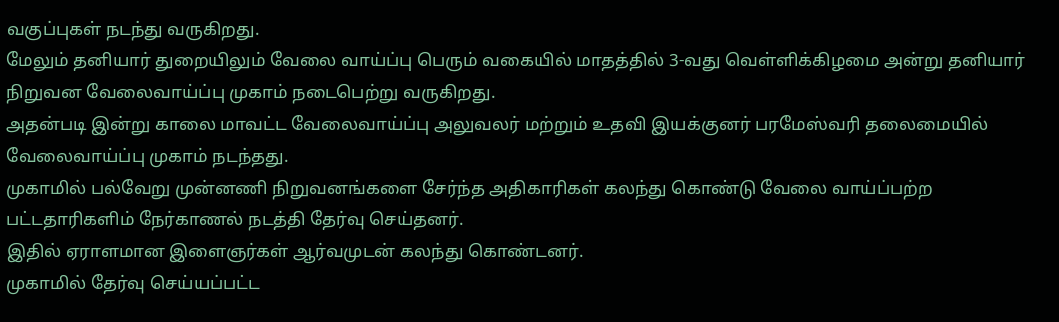வகுப்புகள் நடந்து வருகிறது.
மேலும் தனியார் துறையிலும் வேலை வாய்ப்பு பெரும் வகையில் மாதத்தில் 3-வது வெள்ளிக்கிழமை அன்று தனியார் நிறுவன வேலைவாய்ப்பு முகாம் நடைபெற்று வருகிறது.
அதன்படி இன்று காலை மாவட்ட வேலைவாய்ப்பு அலுவலர் மற்றும் உதவி இயக்குனர் பரமேஸ்வரி தலைமையில் வேலைவாய்ப்பு முகாம் நடந்தது.
முகாமில் பல்வேறு முன்னணி நிறுவனங்களை சேர்ந்த அதிகாரிகள் கலந்து கொண்டு வேலை வாய்ப்பற்ற பட்டதாரிகளிம் நேர்காணல் நடத்தி தேர்வு செய்தனர்.
இதில் ஏராளமான இளைஞர்கள் ஆர்வமுடன் கலந்து கொண்டனர்.
முகாமில் தேர்வு செய்யப்பட்ட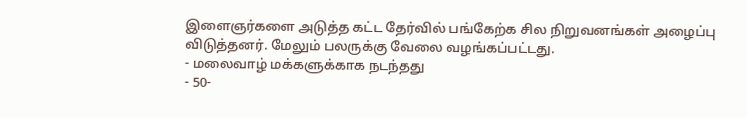இளைஞர்களை அடுத்த கட்ட தேர்வில் பங்கேற்க சில நிறுவனங்கள் அழைப்பு விடுத்தனர். மேலும் பலருக்கு வேலை வழங்கப்பட்டது.
- மலைவாழ் மக்களுக்காக நடந்தது
- 50-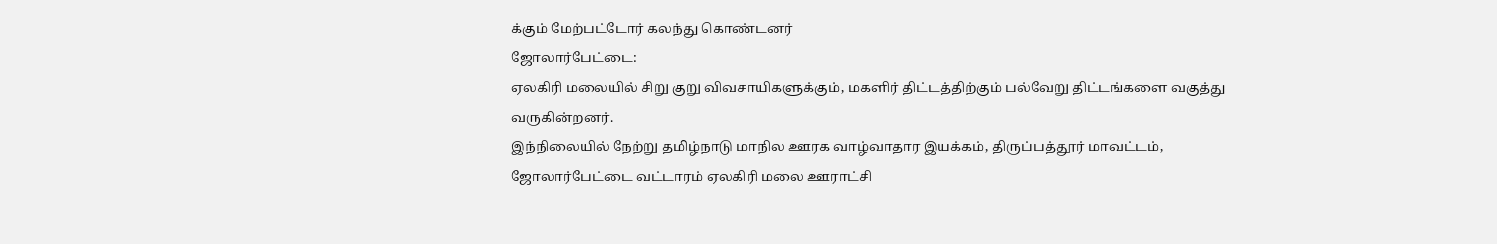க்கும் மேற்பட்டோர் கலந்து கொண்டனர்
ஜோலார்பேட்டை:
ஏலகிரி மலையில் சிறு குறு விவசாயிகளுக்கும், மகளிர் திட்டத்திற்கும் பல்வேறு திட்டங்களை வகுத்து வருகின்றனர்.
இந்நிலையில் நேற்று தமிழ்நாடு மாநில ஊரக வாழ்வாதார இயக்கம், திருப்பத்தூர் மாவட்டம், ஜோலார்பேட்டை வட்டாரம் ஏலகிரி மலை ஊராட்சி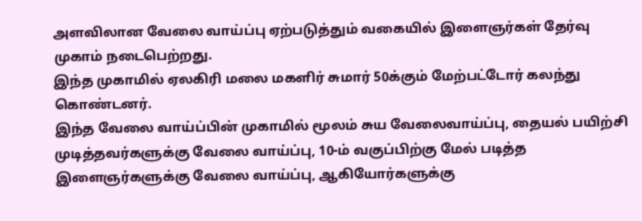அளவிலான வேலை வாய்ப்பு ஏற்படுத்தும் வகையில் இளைஞர்கள் தேர்வு முகாம் நடைபெற்றது.
இந்த முகாமில் ஏலகிரி மலை மகளிர் சுமார் 50க்கும் மேற்பட்டோர் கலந்து கொண்டனர்.
இந்த வேலை வாய்ப்பின் முகாமில் மூலம் சுய வேலைவாய்ப்பு, தையல் பயிற்சி முடித்தவர்களுக்கு வேலை வாய்ப்பு, 10-ம் வகுப்பிற்கு மேல் படித்த இளைஞர்களுக்கு வேலை வாய்ப்பு, ஆகியோர்களுக்கு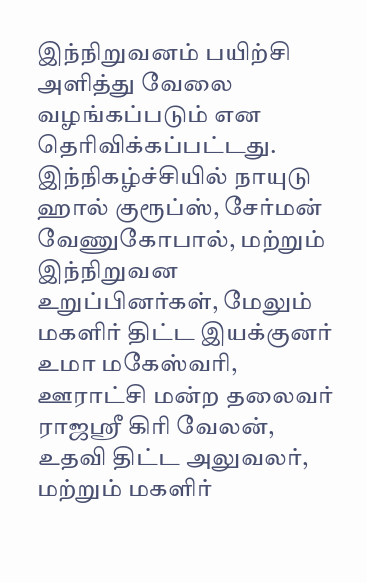இந்நிறுவனம் பயிற்சி அளித்து வேலை வழங்கப்படும் என தெரிவிக்கப்பட்டது.
இந்நிகழ்ச்சியில் நாயுடு ஹால் குரூப்ஸ், சேர்மன் வேணுகோபால், மற்றும் இந்நிறுவன உறுப்பினர்கள், மேலும் மகளிர் திட்ட இயக்குனர் உமா மகேஸ்வரி, ஊராட்சி மன்ற தலைவர் ராஜஸ்ரீ கிரி வேலன், உதவி திட்ட அலுவலர், மற்றும் மகளிர்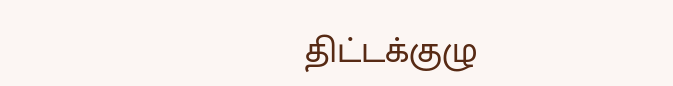திட்டக்குழு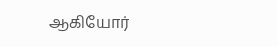ஆகியோர்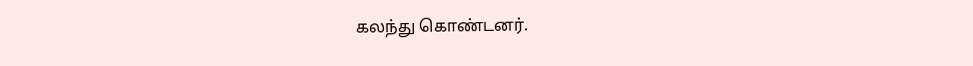கலந்து கொண்டனர்.